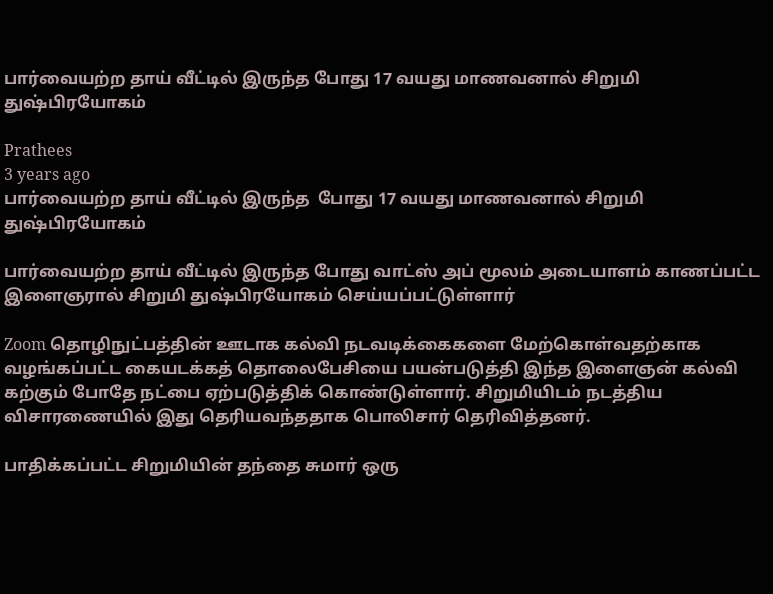பார்வையற்ற தாய் வீட்டில் இருந்த போது 17 வயது மாணவனால் சிறுமி துஷ்பிரயோகம்

Prathees
3 years ago
பார்வையற்ற தாய் வீட்டில் இருந்த  போது 17 வயது மாணவனால் சிறுமி துஷ்பிரயோகம்

பார்வையற்ற தாய் வீட்டில் இருந்த போது வாட்ஸ் அப் மூலம் அடையாளம் காணப்பட்ட இளைஞரால் சிறுமி துஷ்பிரயோகம் செய்யப்பட்டுள்ளார்

Zoom தொழிநுட்பத்தின் ஊடாக கல்வி நடவடிக்கைகளை மேற்கொள்வதற்காக வழங்கப்பட்ட கையடக்கத் தொலைபேசியை பயன்படுத்தி இந்த இளைஞன் கல்வி கற்கும் போதே நட்பை ஏற்படுத்திக் கொண்டுள்ளார். சிறுமியிடம் நடத்திய விசாரணையில் இது தெரியவந்ததாக பொலிசார் தெரிவித்தனர்.

பாதிக்கப்பட்ட சிறுமியின் தந்தை சுமார் ஒரு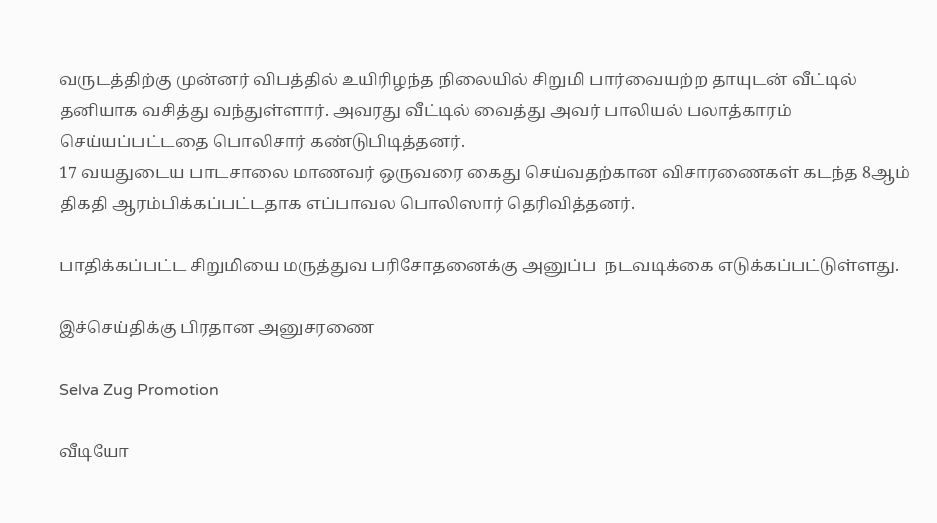வருடத்திற்கு முன்னர் விபத்தில் உயிரிழந்த நிலையில் சிறுமி பார்வையற்ற தாயுடன் வீட்டில் தனியாக வசித்து வந்துள்ளார். அவரது வீட்டில் வைத்து அவர் பாலியல் பலாத்காரம் செய்யப்பட்டதை பொலிசார் கண்டுபிடித்தனர்.
17 வயதுடைய பாடசாலை மாணவர் ஒருவரை கைது செய்வதற்கான விசாரணைகள் கடந்த 8ஆம் திகதி ஆரம்பிக்கப்பட்டதாக எப்பாவல பொலிஸார் தெரிவித்தனர்.

பாதிக்கப்பட்ட சிறுமியை மருத்துவ பரிசோதனைக்கு அனுப்ப  நடவடிக்கை எடுக்கப்பட்டுள்ளது.

இச்செய்திக்கு பிரதான அனுசரணை

Selva Zug Promotion

வீடியோ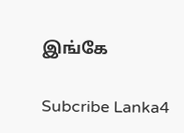இங்கே

Subcribe Lanka4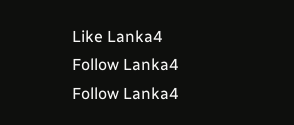Like Lanka4
Follow Lanka4
Follow Lanka4